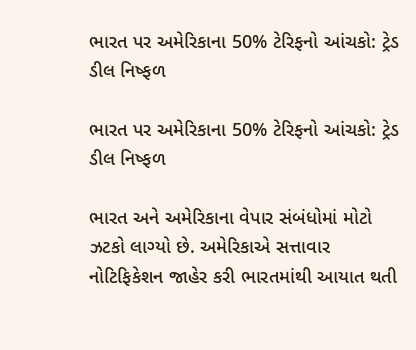ભારત પર અમેરિકાના 50% ટેરિફનો આંચકો: ટ્રેડ ડીલ નિષ્ફળ

ભારત પર અમેરિકાના 50% ટેરિફનો આંચકો: ટ્રેડ ડીલ નિષ્ફળ

ભારત અને અમેરિકાના વેપાર સંબંધોમાં મોટો ઝટકો લાગ્યો છે. અમેરિકાએ સત્તાવાર નોટિફિકેશન જાહેર કરી ભારતમાંથી આયાત થતી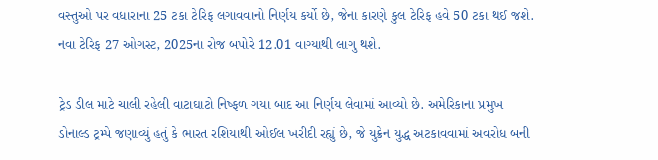વસ્તુઓ પર વધારાના 25 ટકા ટેરિફ લગાવવાનો નિર્ણય કર્યો છે, જેના કારણે કુલ ટેરિફ હવે 50 ટકા થઈ જશે. નવા ટેરિફ 27 ઓગસ્ટ, 2025ના રોજ બપોરે 12.01 વાગ્યાથી લાગુ થશે.

ટ્રેડ ડીલ માટે ચાલી રહેલી વાટાઘાટો નિષ્ફળ ગયા બાદ આ નિર્ણય લેવામાં આવ્યો છે. અમેરિકાના પ્રમુખ ડોનાલ્ડ ટ્રમ્પે જણાવ્યું હતું કે ભારત રશિયાથી ઓઈલ ખરીદી રહ્યું છે, જે યુક્રેન યુદ્ધ અટકાવવામાં અવરોધ બની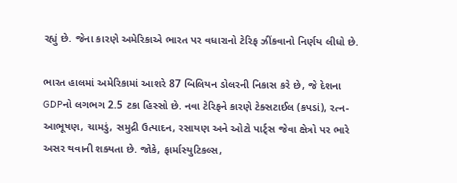રહ્યું છે. જેના કારણે અમેરિકાએ ભારત પર વધારાનો ટેરિફ ઝીંકવાનો નિર્ણય લીધો છે.

ભારત હાલમાં અમેરિકામાં આશરે 87 બિલિયન ડોલરની નિકાસ કરે છે, જે દેશના GDPનો લગભગ 2.5 ટકા હિસ્સો છે. નવા ટેરિફને કારણે ટેક્સટાઈલ (કપડાં), રત્ન-આભૂષણ, ચામડું, સમુદ્રી ઉત્પાદન, રસાયણ અને ઓટો પાર્ટ્સ જેવા ક્ષેત્રો પર ભારે અસર થવાની શક્યતા છે. જોકે, ફાર્માસ્યુટિકલ્સ,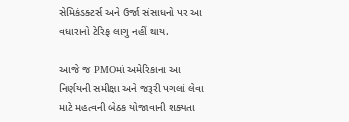સેમિકંડક્ટર્સ અને ઉર્જા સંસાધનો પર આ વધારાનો ટેરિફ લાગુ નહીં થાય.

આજે જ PMOમાં અમેરિકાના આ નિર્ણયની સમીક્ષા અને જરૂરી પગલાં લેવા માટે મહત્વની બેઠક યોજાવાની શક્યતા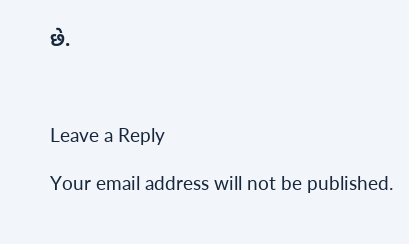છે.



Leave a Reply

Your email address will not be published.